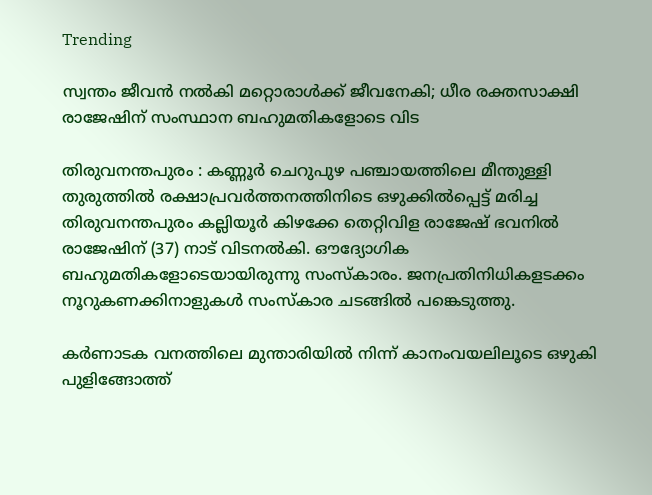Trending

സ്വന്തം ജീവൻ നൽകി മറ്റൊരാൾക്ക് ജീവനേകി; ധീര രക്തസാക്ഷി രാജേഷിന് സംസ്ഥാന ബഹുമതികളോടെ വിട

തിരുവനന്തപുരം : കണ്ണൂർ ചെറുപുഴ പഞ്ചായത്തിലെ മീന്തുള്ളി തുരുത്തിൽ രക്ഷാപ്രവർത്തനത്തിനിടെ ഒഴുക്കിൽപ്പെട്ട് മരിച്ച തിരുവനന്തപുരം കല്ലിയൂര്‍ കിഴക്കേ തെറ്റിവിള രാജേഷ് ഭവനിൽ രാജേഷിന് (37) നാട് വിടനൽകി. ഔദ്യോഗിക ബഹുമതികളോടെയായിരുന്നു സംസ്കാരം. ജനപ്രതിനിധികളടക്കം നൂറുകണക്കിനാളുകൾ സംസ്കാര ചടങ്ങിൽ പങ്കെടുത്തു.

കർണാടക വനത്തിലെ മുന്താരിയിൽ നിന്ന് കാനംവയലിലൂടെ ഒഴുകി പുളിങ്ങോത്ത്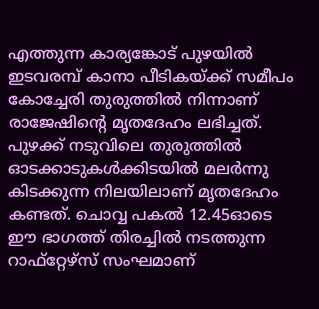എത്തുന്ന കാര്യങ്കോട് പുഴയിൽ ഇടവരമ്പ് കാനാ പീടികയ്ക്ക് സമീപം കോച്ചേരി തുരുത്തിൽ നിന്നാണ് രാജേഷിന്റെ മൃതദേഹം ലഭിച്ചത്. പുഴക്ക് നടുവിലെ തുരുത്തിൽ ഓടക്കാടുകൾക്കിടയിൽ മലർന്നു കിടക്കുന്ന നിലയിലാണ് മൃതദേഹം കണ്ടത്. ചൊവ്വ പകൽ 12.45ഓടെ ഈ ഭാഗത്ത് തിരച്ചിൽ നടത്തുന്ന റാഫ്റ്റേഴ്സ് സംഘമാണ്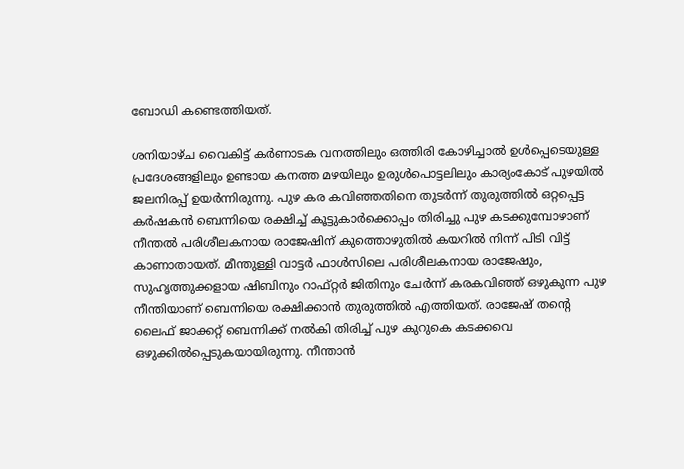ബോഡി കണ്ടെത്തിയത്.

ശനിയാഴ്‌ച വൈകിട്ട്‌ കർണാടക വനത്തിലും ഒത്തിരി കോഴിച്ചാൽ ഉൾപ്പെടെയുള്ള പ്രദേശങ്ങളിലും ഉണ്ടായ കനത്ത മഴയിലും ഉരുൾപൊട്ടലിലും കാര്യംകോട് പുഴയിൽ ജലനിരപ്പ് ഉയർന്നിരുന്നു. പുഴ കര കവിഞ്ഞതിനെ തുടർന്ന് തുരുത്തിൽ ഒറ്റപ്പെട്ട കർഷകൻ ബെന്നിയെ രക്ഷിച്ച്‌ കൂട്ടുകാർക്കൊപ്പം തിരിച്ചു പുഴ കടക്കുമ്പോഴാണ് നീന്തൽ പരിശീലകനായ രാജേഷിന് കുത്തൊഴുതിൽ കയറിൽ നിന്ന് പിടി വിട്ട് കാണാതായത്‌. മീന്തുള്ളി വാട്ടർ ഫാൾസിലെ പരിശീലകനായ രാജേഷും, സുഹൃത്തുക്കളായ ഷിബിനും റാഫ്റ്റർ ജിതിനും ചേർന്ന് കരകവിഞ്ഞ് ഒഴുകുന്ന പുഴ നീന്തിയാണ് ബെന്നിയെ രക്ഷിക്കാൻ തുരുത്തിൽ എത്തിയത്. രാജേഷ് തന്റെ ലൈഫ് ജാക്കറ്റ് ബെന്നിക്ക് നൽകി തിരിച്ച് പുഴ കുറുകെ കടക്കവെ ഒഴുക്കിൽപ്പെടുകയായിരുന്നു. നീന്താൻ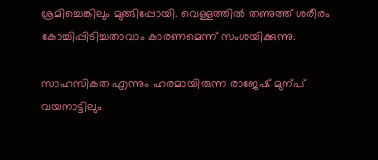ശ്രമിച്ചെങ്കിലും മുങ്ങിപ്പോയി. വെള്ളത്തിൽ തണുത്ത് ശരീരം കോച്ചിപ്പിടിച്ചതാവാം കാരണമെന്ന് സംശയിക്കുന്നു.

സാഹസികത എന്നും ഹരമായിരുന്ന രാജേഷ്‌ മുന്പ്‌ വയനാട്ടിലും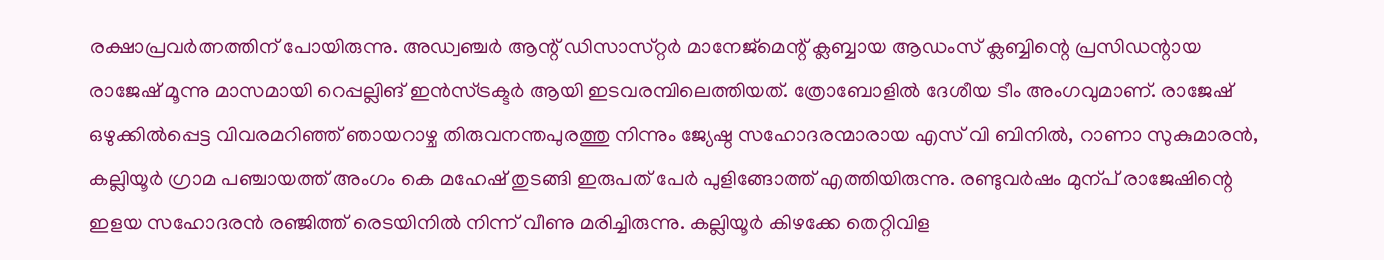രക്ഷാപ്രവർത്നത്തിന്‌ പോയിരുന്നു. അഡ്വഞ്ചർ ആന്റ് ഡിസാസ്‌റ്റർ മാനേജ്മെന്റ് ക്ലബ്ബായ ആഡംസ് ക്ലബ്ബിന്റെ പ്രസിഡന്റായ രാജേഷ് മൂന്നു മാസമായി റെപ്പല്ലിങ് ഇൻസ്ട്രക്ടർ ആയി ഇടവരമ്പിലെത്തിയത്. ത്രോബോളിൽ ദേശീയ ടീം അംഗവുമാണ്‌. രാജേഷ് ഒഴുക്കിൽപ്പെട്ട വിവരമറിഞ്ഞ് ഞായറാഴ്ച തിരുവനന്തപുരത്തു നിന്നും ജ്യേഷ്ഠ സഹോദരന്മാരായ എസ് വി ബിനിൽ, റാണാ സുകുമാരൻ, കല്ലിയൂർ ഗ്രാമ പഞ്ചായത്ത് അംഗം കെ മഹേഷ് തുടങ്ങി ഇരുപത് പേർ പുളിങ്ങോത്ത് എത്തിയിരുന്നു. രണ്ടുവർഷം മുന്പ്‌ രാജേഷിന്റെ ഇളയ സഹോദരൻ രഞ്ജിത്ത്‌ രെടയിനിൽ നിന്ന്‌ വീണു മരിച്ചിരുന്നു. കല്ലിയൂര്‍ കിഴക്കേ തെറ്റിവിള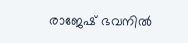രാജേഷ്‌ ഭവനിൽ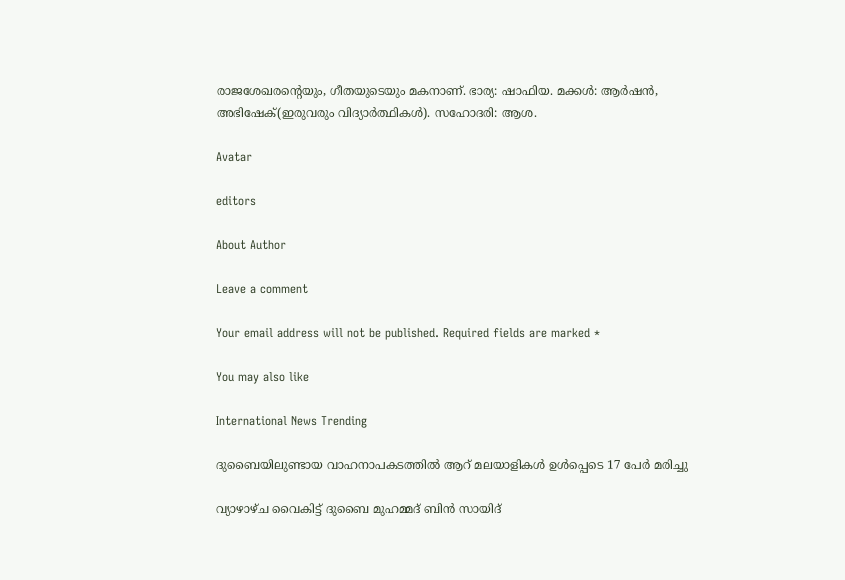രാജശേഖരന്റെയും, ഗീതയുടെയും മകനാണ്‌. ഭാര്യ: ഷാഫിയ. മക്കൾ: ആർഷൻ, അഭിഷേക്‌(ഇരുവരും വിദ്യാർത്ഥികൾ). സഹോദരി: ആശ.

Avatar

editors

About Author

Leave a comment

Your email address will not be published. Required fields are marked *

You may also like

International News Trending

ദുബൈയിലുണ്ടായ വാഹനാപകടത്തില്‍ ആറ് മലയാളികള്‍ ഉള്‍പ്പെടെ 17 പേര്‍ മരിച്ചു

വ്യാഴാഴ്ച വൈകിട്ട് ദുബൈ മുഹമ്മദ് ബിൻ സായിദ്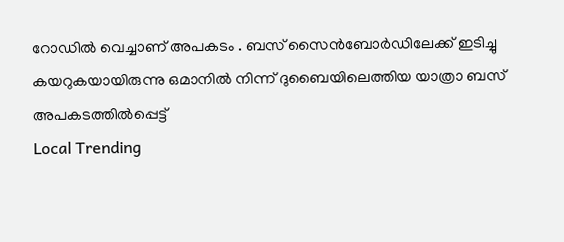റോഡിൽ വെച്ചാണ് അപകടം . ബസ് സൈൻബോർഡിലേക്ക് ഇടിച്ചു കയറുകയായിരുന്നു ഒമാനിൽ നിന്ന് ദുബൈയിലെത്തിയ യാത്രാ ബസ് അപകടത്തിൽപ്പെട്ട്
Local Trending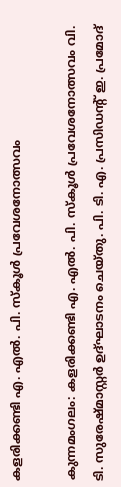കളരിക്കണ്ടി എ. എല്‍. പി. സ്‌കൂള്‍ പ്രവേശനോത്സവം

കുന്നമംഗലം: കളരിക്കണ്ടി എ. എല്‍. പി. സ്‌കൂള്‍ പ്രവേശനോത്സവം വി. ടി. സുരേഷ്മാസ്റ്റര്‍ ഉദ്ഘാടനം ചെയ്തു. പി. ടി. എ. പ്രസിഡന്റ് ഇ. പ്രമോദ്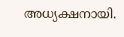അധ്യക്ഷനായി.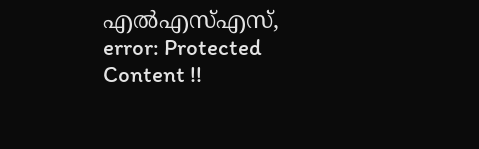എല്‍എസ്എസ്,
error: Protected Content !!